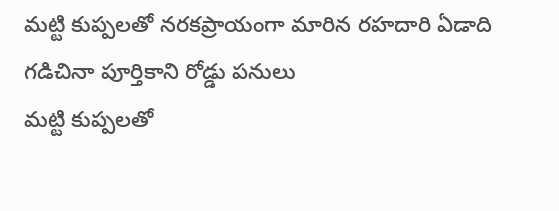మట్టి కుప్పలతో నరకప్రాయంగా మారిన రహదారి ఏడాది గడిచినా పూర్తికాని రోడ్డు పనులు
మట్టి కుప్పలతో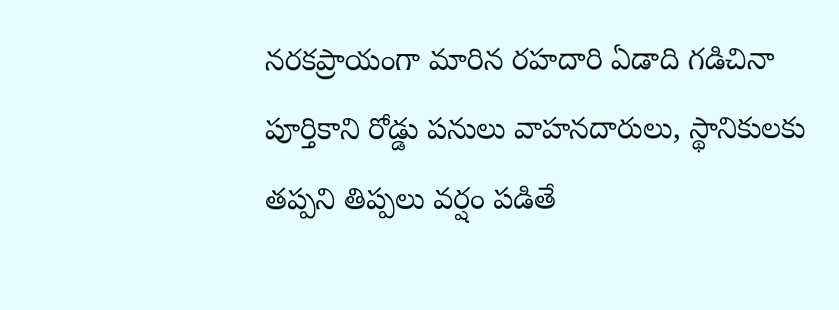నరకప్రాయంగా మారిన రహదారి ఏడాది గడిచినా పూర్తికాని రోడ్డు పనులు వాహనదారులు, స్థానికులకు తప్పని తిప్పలు వర్షం పడితే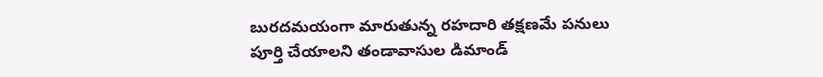బురదమయంగా మారుతున్న రహదారి తక్షణమే పనులు పూర్తి చేయాలని తండావాసుల డిమాండ్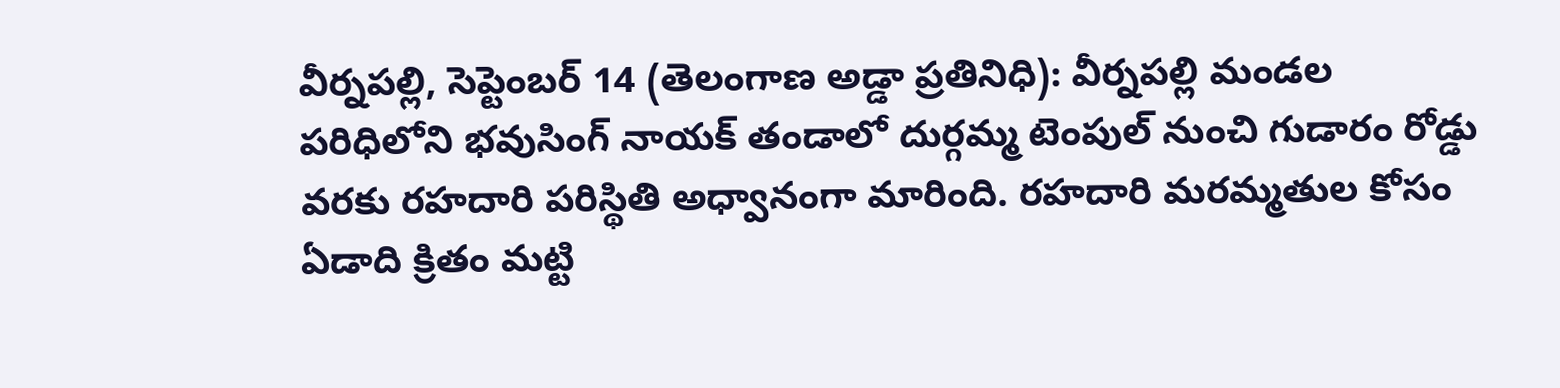వీర్నపల్లి, సెప్టెంబర్ 14 (తెలంగాణ అడ్డా ప్రతినిధి): వీర్నపల్లి మండల పరిధిలోని భవుసింగ్ నాయక్ తండాలో దుర్గమ్మ టెంపుల్ నుంచి గుడారం రోడ్డు వరకు రహదారి పరిస్థితి అధ్వానంగా మారింది. రహదారి మరమ్మతుల కోసం ఏడాది క్రితం మట్టి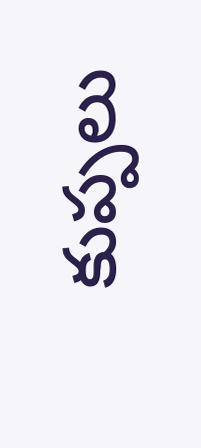కుప్పలు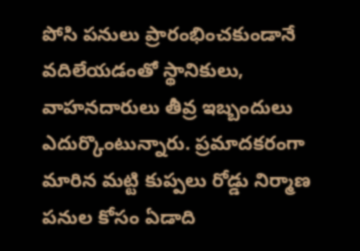పోసి పనులు ప్రారంభించకుండానే వదిలేయడంతో స్థానికులు, వాహనదారులు తీవ్ర ఇబ్బందులు ఎదుర్కొంటున్నారు. ప్రమాదకరంగా మారిన మట్టి కుప్పలు రోడ్డు నిర్మాణ పనుల కోసం ఏడాది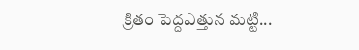క్రితం పెద్దఎత్తున మట్టి...